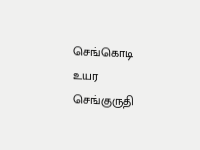செங்கொடி உயர செங்குருதி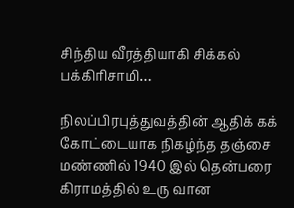சிந்திய வீரத்தியாகி சிக்கல் பக்கிரிசாமி…

நிலப்பிரபுத்துவத்தின் ஆதிக் கக் கோட்டையாக நிகழ்ந்த தஞ்சை மண்ணில் 1940 இல் தென்பரை கிராமத்தில் உரு வான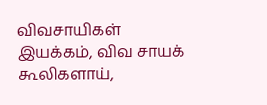விவசாயிகள் இயக்கம், விவ சாயக் கூலிகளாய்,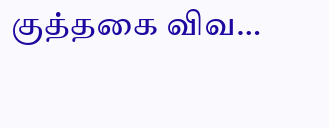குத்தகை விவ…